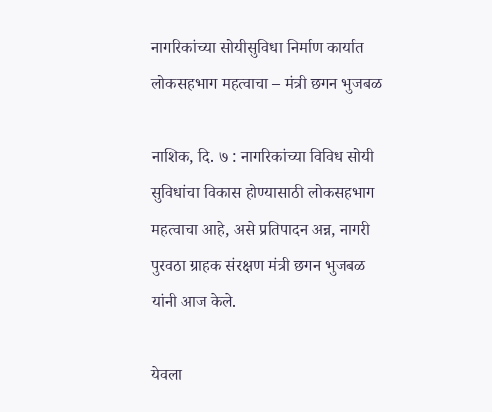नागरिकांच्या सोयीसुविधा निर्माण कार्यात लोकसहभाग महत्वाचा – मंत्री छगन भुजबळ

नाशिक, दि. ७ : नागरिकांच्या विविध सोयी सुविधांचा विकास होण्यासाठी लोकसहभाग महत्वाचा आहे, असे प्रतिपादन अन्न, नागरी पुरवठा ग्राहक संरक्षण मंत्री छगन भुजबळ यांनी आज केले.

येवला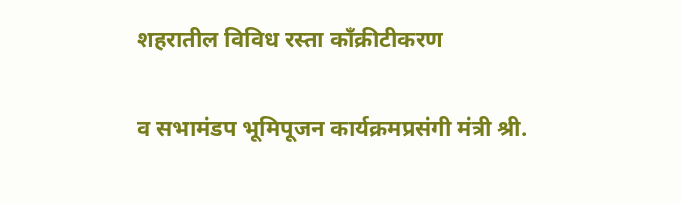शहरातील विविध रस्ता काँक्रीटीकरण

व सभामंडप भूमिपूजन कार्यक्रमप्रसंगी मंत्री श्री.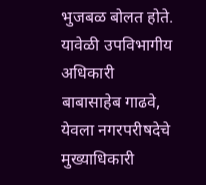भुजबळ बोलत होते. यावेळी उपविभागीय अधिकारी बाबासाहेब गाढवे, येवला नगरपरीषदेचे मुख्याधिकारी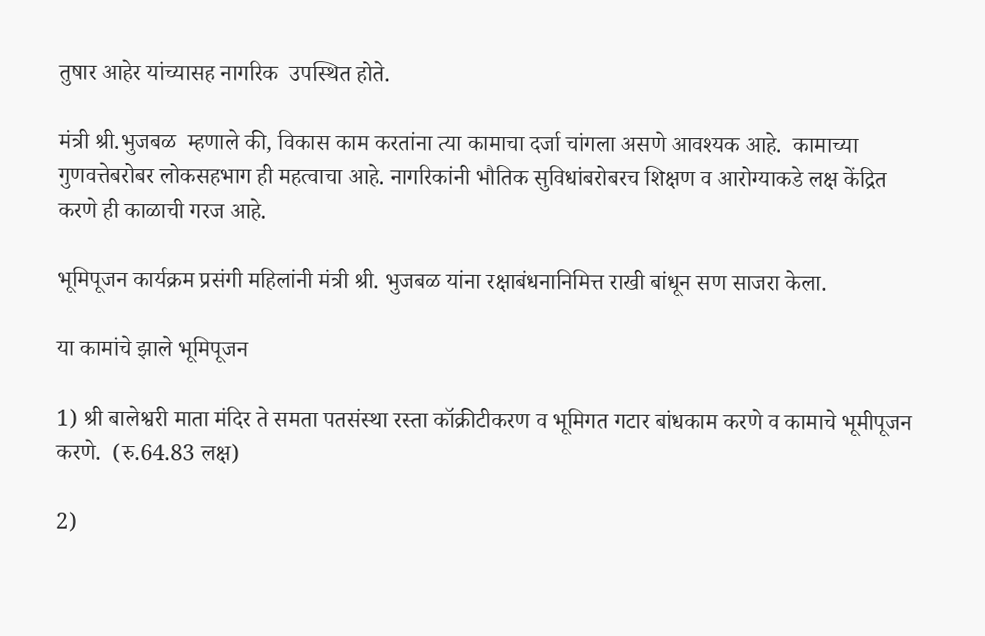तुषार आहेर यांच्यासह नागरिक  उपस्थित होते.

मंत्री श्री.भुजबळ  म्हणाले की, विकास काम करतांना त्या कामाचा दर्जा चांगला असणे आवश्यक आहे.  कामाच्या गुणवत्तेबरोबर लोकसहभाग ही महत्वाचा आहे. नागरिकांनी भौतिक सुविधांबरोबरच शिक्षण व आरोग्याकडे लक्ष केंद्रित करणे ही काळाची गरज आहे.

भूमिपूजन कार्यक्रम प्रसंगी महिलांनी मंत्री श्री. भुजबळ यांना रक्षाबंधनानिमित्त राखी बांधून सण साजरा केला.

या कामांचे झाले भूमिपूजन

1) श्री बालेश्वरी माता मंदिर ते समता पतसंस्था रस्ता कॉक्रीटीकरण व भूमिगत गटार बांधकाम करणे व कामाचे भूमीपूजन करणे.  (रु.64.83 लक्ष)

2)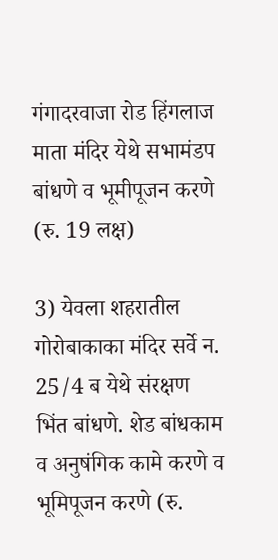गंगादरवाजा रोड हिंगलाज माता मंदिर येथे सभामंडप बांधणे व भूमीपूजन करणे (रु. 19 लक्ष)

3) येवला शहरातील गोरोबाकाका मंदिर सर्वे न.  25/4 ब येथे संरक्षण भिंत बांधणे. शेड बांधकाम व अनुषंगिक कामे करणे व भूमिपूजन करणे (रु.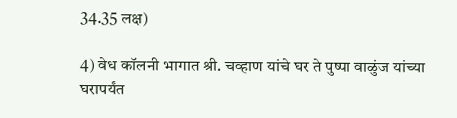34.35 लक्ष)

4) वेध कॉलनी भागात श्री. चव्हाण यांचे घर ते पुष्पा वाळुंज यांच्या घरापर्यंत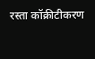रस्ता कॉक्रीटीकरण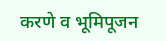करणे व भूमिपूजन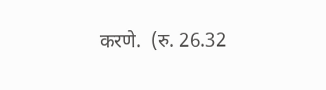करणे.  (रु. 26.32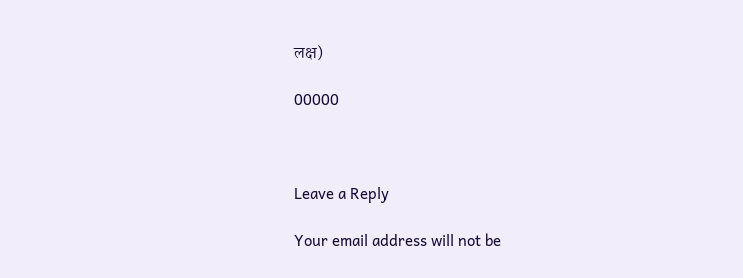लक्ष)

00000



Leave a Reply

Your email address will not be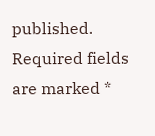published. Required fields are marked *